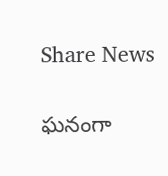Share News

ఘనంగా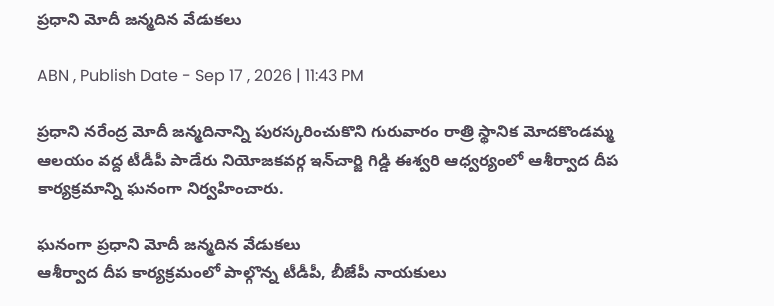ప్రధాని మోదీ జన్మదిన వేడుకలు

ABN , Publish Date - Sep 17 , 2026 | 11:43 PM

ప్రధాని నరేంద్ర మోదీ జన్మదినాన్ని పురస్కరించుకొని గురువారం రాత్రి స్థానిక మోదకొండమ్మ ఆలయం వద్ద టీడీపీ పాడేరు నియోజకవర్గ ఇన్‌చార్జి గిడ్డి ఈశ్వరి ఆధ్వర్యంలో ఆశీర్వాద దీప కార్యక్రమాన్ని ఘనంగా నిర్వహించారు.

ఘనంగా ప్రధాని మోదీ జన్మదిన వేడుకలు
ఆశీర్వాద దీప కార్యక్రమంలో పాల్గొన్న టీడీపీ, బీజేపీ నాయకులు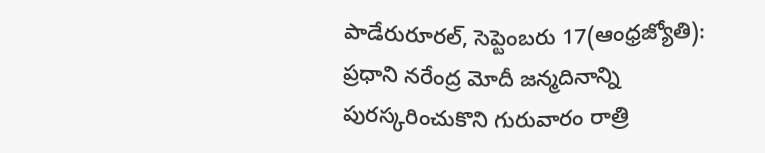పాడేరురూరల్‌, సెప్టెంబరు 17(ఆంధ్రజ్యోతి): ప్రధాని నరేంద్ర మోదీ జన్మదినాన్ని పురస్కరించుకొని గురువారం రాత్రి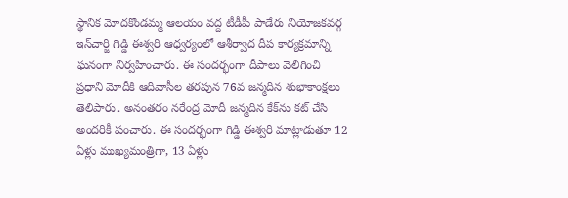స్థానిక మోదకొండమ్మ ఆలయం వద్ద టీడీపీ పాడేరు నియోజకవర్గ ఇన్‌చార్జి గిడ్డి ఈశ్వరి ఆధ్వర్యంలో ఆశీర్వాద దీప కార్యక్రమాన్ని ఘనంగా నిర్వహించారు. ఈ సందర్భంగా దీపాలు వెలిగించి ప్రధాని మోదీకి ఆదివాసీల తరపున 76వ జన్మదిన శుభాకాంక్షలు తెలిపారు. అనంతరం నరేంద్ర మోదీ జన్మదిన కేక్‌ను కట్‌ చేసి అందరికీ పంచారు. ఈ సందర్భంగా గిడ్డి ఈశ్వరి మాట్లాడుతూ 12 ఏళ్లు ముఖ్యమంత్రిగా, 13 ఏళ్లు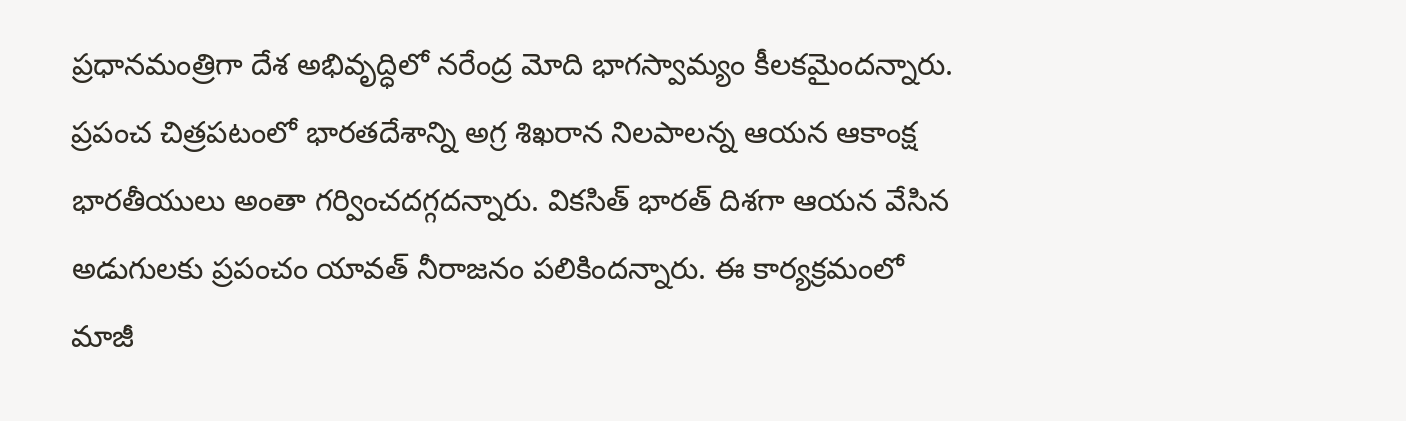ప్రధానమంత్రిగా దేశ అభివృద్ధిలో నరేంద్ర మోది భాగస్వామ్యం కీలకమైందన్నారు. ప్రపంచ చిత్రపటంలో భారతదేశాన్ని అగ్ర శిఖరాన నిలపాలన్న ఆయన ఆకాంక్ష భారతీయులు అంతా గర్వించదగ్గదన్నారు. వికసిత్‌ భారత్‌ దిశగా ఆయన వేసిన అడుగులకు ప్రపంచం యావత్‌ నీరాజనం పలికిందన్నారు. ఈ కార్యక్రమంలో మాజీ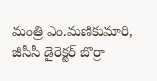మంత్రి ఎం.మణికుమారి, జీసీసీ డైరెక్టర్‌ బొర్రా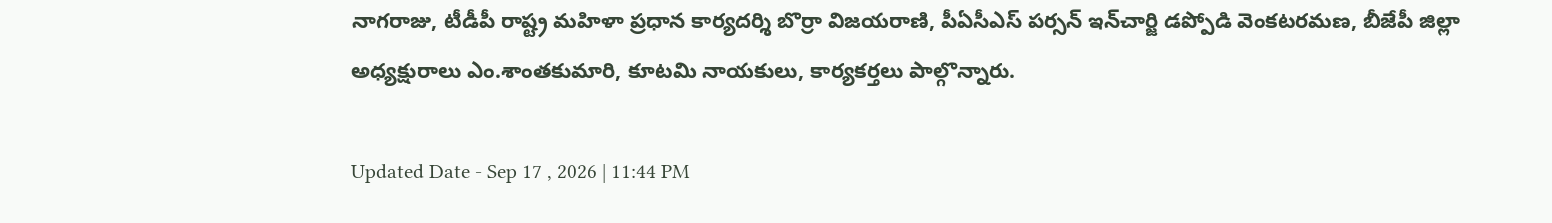నాగరాజు, టీడీపీ రాష్ట్ర మహిళా ప్రధాన కార్యదర్శి బొర్రా విజయరాణి, పీఏసీఎస్‌ పర్సన్‌ ఇన్‌చార్జి డప్పోడి వెంకటరమణ, బీజేపీ జిల్లా అధ్యక్షురాలు ఎం.శాంతకుమారి, కూటమి నాయకులు, కార్యకర్తలు పాల్గొన్నారు.

Updated Date - Sep 17 , 2026 | 11:44 PM